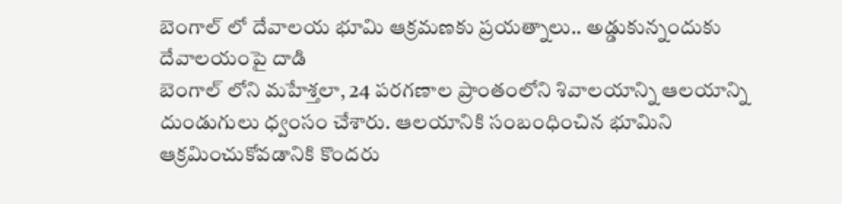బెంగాల్ లో దేవాలయ భూమి ఆక్రమణకు ప్రయత్నాలు.. అడ్డుకున్నందుకు దేవాలయంపై దాడి
బెంగాల్ లోని మహేశ్తలా, 24 పరగణాల ప్రాంతంలోని శివాలయాన్ని ఆలయాన్ని దుండుగులు ధ్వంసం చేశారు. ఆలయానికి సంబంధించిన భూమిని ఆక్రమించుకోవడానికి కొందరు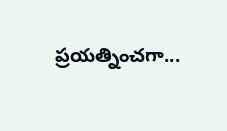ప్రయత్నించగా...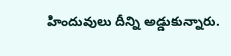హిందువులు దీన్ని అడ్డుకున్నారు.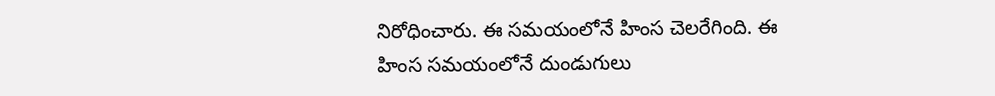నిరోధించారు. ఈ సమయంలోనే హింస చెలరేగింది. ఈ హింస సమయంలోనే దుండుగులు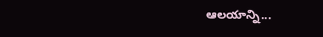ఆలయాన్ని...